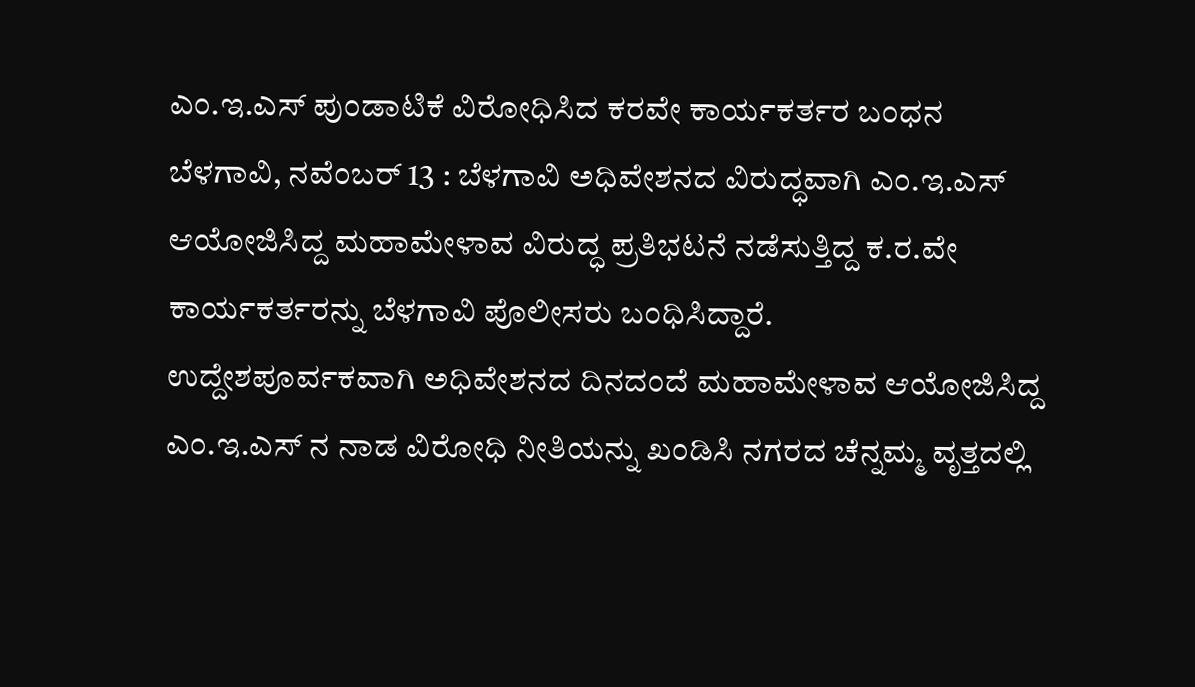ಎಂ.ಇ.ಎಸ್ ಪುಂಡಾಟಿಕೆ ವಿರೋಧಿಸಿದ ಕರವೇ ಕಾರ್ಯಕರ್ತರ ಬಂಧನ
ಬೆಳಗಾವಿ, ನವೆಂಬರ್ 13 : ಬೆಳಗಾವಿ ಅಧಿವೇಶನದ ವಿರುದ್ಧವಾಗಿ ಎಂ.ಇ.ಎಸ್ ಆಯೋಜಿಸಿದ್ದ ಮಹಾಮೇಳಾವ ವಿರುದ್ಧ ಪ್ರತಿಭಟನೆ ನಡೆಸುತ್ತಿದ್ದ ಕ.ರ.ವೇ ಕಾರ್ಯಕರ್ತರನ್ನು ಬೆಳಗಾವಿ ಪೊಲೀಸರು ಬಂಧಿಸಿದ್ದಾರೆ.
ಉದ್ದೇಶಪೂರ್ವಕವಾಗಿ ಅಧಿವೇಶನದ ದಿನದಂದೆ ಮಹಾಮೇಳಾವ ಆಯೋಜಿಸಿದ್ದ ಎಂ.ಇ.ಎಸ್ ನ ನಾಡ ವಿರೋಧಿ ನೀತಿಯನ್ನು ಖಂಡಿಸಿ ನಗರದ ಚೆನ್ನಮ್ಮ ವೃತ್ತದಲ್ಲಿ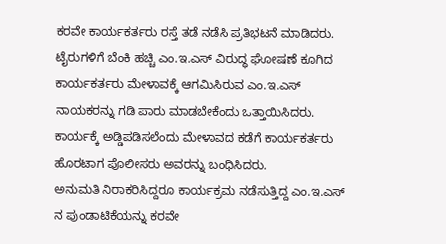ಕರವೇ ಕಾರ್ಯಕರ್ತರು ರಸ್ತೆ ತಡೆ ನಡೆಸಿ ಪ್ರತಿಭಟನೆ ಮಾಡಿದರು.
ಟೈರುಗಳಿಗೆ ಬೆಂಕಿ ಹಚ್ಚಿ ಎಂ.ಇ.ಎಸ್ ವಿರುದ್ಧ ಘೋಷಣೆ ಕೂಗಿದ ಕಾರ್ಯಕರ್ತರು ಮೇಳಾವಕ್ಕೆ ಆಗಮಿಸಿರುವ ಎಂ.ಇ.ಎಸ್ ನಾಯಕರನ್ನು ಗಡಿ ಪಾರು ಮಾಡಬೇಕೆಂದು ಒತ್ತಾಯಿಸಿದರು. ಕಾರ್ಯಕ್ಕೆ ಅಡ್ಡಿಪಡಿಸಲೆಂದು ಮೇಳಾವದ ಕಡೆಗೆ ಕಾರ್ಯಕರ್ತರು ಹೊರಟಾಗ ಪೊಲೀಸರು ಅವರನ್ನು ಬಂಧಿಸಿದರು.
ಅನುಮತಿ ನಿರಾಕರಿಸಿದ್ದರೂ ಕಾರ್ಯಕ್ರಮ ನಡೆಸುತ್ತಿದ್ದ ಎಂ.ಇ.ಎಸ್ ನ ಪುಂಡಾಟಿಕೆಯನ್ನು ಕರವೇ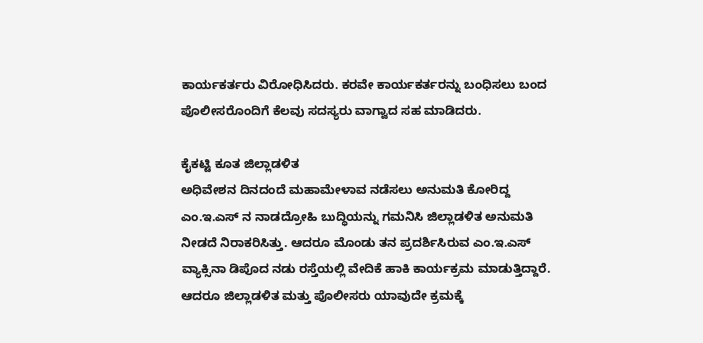ಕಾರ್ಯಕರ್ತರು ವಿರೋಧಿಸಿದರು. ಕರವೇ ಕಾರ್ಯಕರ್ತರನ್ನು ಬಂಧಿಸಲು ಬಂದ ಪೊಲೀಸರೊಂದಿಗೆ ಕೆಲವು ಸದಸ್ಯರು ವಾಗ್ವಾದ ಸಹ ಮಾಡಿದರು.

ಕೈಕಟ್ಟಿ ಕೂತ ಜಿಲ್ಲಾಡಳಿತ
ಅಧಿವೇಶನ ದಿನದಂದೆ ಮಹಾಮೇಳಾವ ನಡೆಸಲು ಅನುಮತಿ ಕೋರಿದ್ದ ಎಂ.ಇ.ಎಸ್ ನ ನಾಡದ್ರೋಹಿ ಬುದ್ಧಿಯನ್ನು ಗಮನಿಸಿ ಜಿಲ್ಲಾಡಳಿತ ಅನುಮತಿ ನೀಡದೆ ನಿರಾಕರಿಸಿತ್ತು. ಆದರೂ ಮೊಂಡು ತನ ಪ್ರದರ್ಶಿಸಿರುವ ಎಂ.ಇ.ಎಸ್ ವ್ಯಾಕ್ಸಿನಾ ಡಿಪೊದ ನಡು ರಸ್ತೆಯಲ್ಲಿ ವೇದಿಕೆ ಹಾಕಿ ಕಾರ್ಯಕ್ರಮ ಮಾಡುತ್ತಿದ್ದಾರೆ. ಆದರೂ ಜಿಲ್ಲಾಡಳಿತ ಮತ್ತು ಪೊಲೀಸರು ಯಾವುದೇ ಕ್ರಮಕ್ಕೆ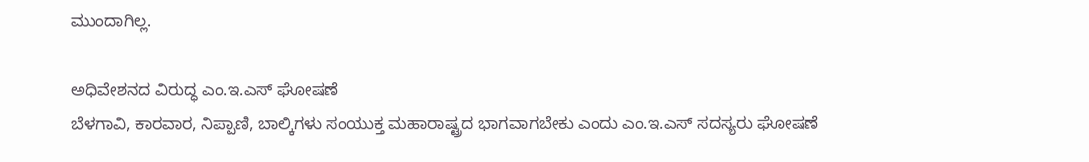ಮುಂದಾಗಿಲ್ಲ.

ಅಧಿವೇಶನದ ವಿರುದ್ಧ ಎಂ.ಇ.ಎಸ್ ಘೋಷಣೆ
ಬೆಳಗಾವಿ, ಕಾರವಾರ, ನಿಪ್ಪಾಣಿ, ಬಾಲ್ಕಿಗಳು ಸಂಯುಕ್ತ ಮಹಾರಾಷ್ಟ್ರದ ಭಾಗವಾಗಬೇಕು ಎಂದು ಎಂ.ಇ.ಎಸ್ ಸದಸ್ಯರು ಘೋಷಣೆ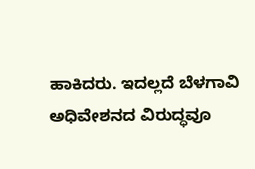ಹಾಕಿದರು. ಇದಲ್ಲದೆ ಬೆಳಗಾವಿ ಅಧಿವೇಶನದ ವಿರುದ್ಧವೂ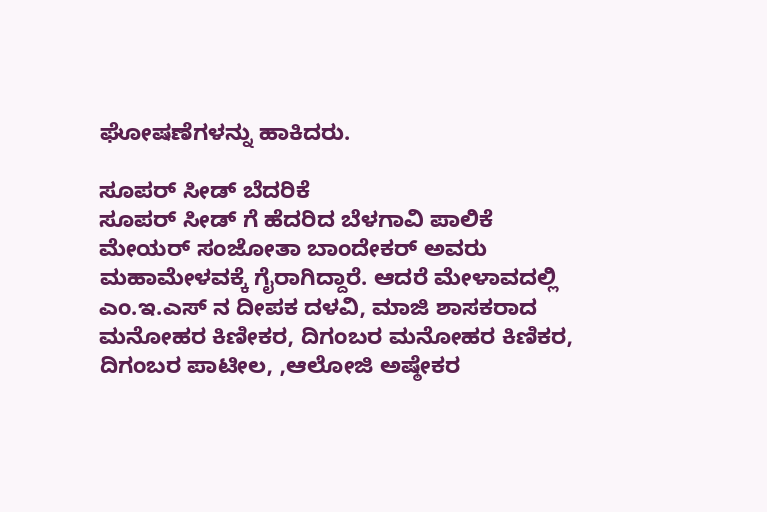ಘೋಷಣೆಗಳನ್ನು ಹಾಕಿದರು.

ಸೂಪರ್ ಸೀಡ್ ಬೆದರಿಕೆ
ಸೂಪರ್ ಸೀಡ್ ಗೆ ಹೆದರಿದ ಬೆಳಗಾವಿ ಪಾಲಿಕೆ ಮೇಯರ್ ಸಂಜೋತಾ ಬಾಂದೇಕರ್ ಅವರು ಮಹಾಮೇಳವಕ್ಕೆ ಗೈರಾಗಿದ್ದಾರೆ. ಆದರೆ ಮೇಳಾವದಲ್ಲಿ ಎಂ.ಇ.ಎಸ್ ನ ದೀಪಕ ದಳವಿ, ಮಾಜಿ ಶಾಸಕರಾದ ಮನೋಹರ ಕಿಣೀಕರ, ದಿಗಂಬರ ಮನೋಹರ ಕಿಣಿಕರ, ದಿಗಂಬರ ಪಾಟೀಲ, ,ಆಲೋಜಿ ಅಷ್ಠೇಕರ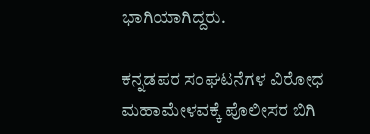ಭಾಗಿಯಾಗಿದ್ದರು.

ಕನ್ನಡಪರ ಸಂಘಟನೆಗಳ ವಿರೋಧ
ಮಹಾಮೇಳವಕ್ಕೆ ಪೊಲೀಸರ ಬಿಗಿ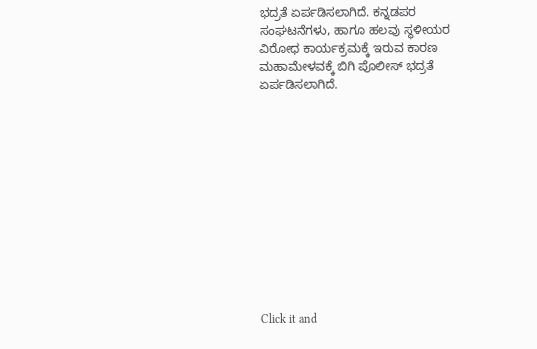ಭದ್ರತೆ ಏರ್ಪಡಿಸಲಾಗಿದೆ. ಕನ್ನಡಪರ ಸಂಘಟನೆಗಳು, ಹಾಗೂ ಹಲವು ಸ್ಥಳೀಯರ ವಿರೋಧ ಕಾರ್ಯಕ್ರಮಕ್ಕೆ ಇರುವ ಕಾರಣ ಮಹಾಮೇಳವಕ್ಕೆ ಬಿಗಿ ಪೊಲೀಸ್ ಭದ್ರತೆ ಏರ್ಪಡಿಸಲಾಗಿದೆ.












Click it and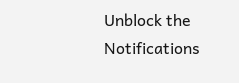Unblock the Notifications